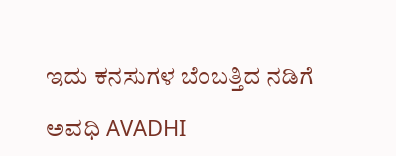ಇದು ಕನಸುಗಳ ಬೆಂಬತ್ತಿದ ನಡಿಗೆ‍

ಅವಧಿ AVADHI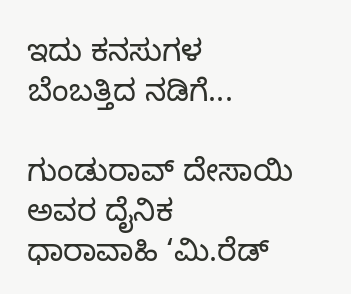ಇದು ಕನಸುಗಳ ಬೆಂಬತ್ತಿದ ನಡಿಗೆ...

ಗುಂಡುರಾವ್ ದೇಸಾಯಿ ಅವರ ದೈನಿಕ ಧಾರಾವಾಹಿ ‘ಮಿ.ರೆಡ್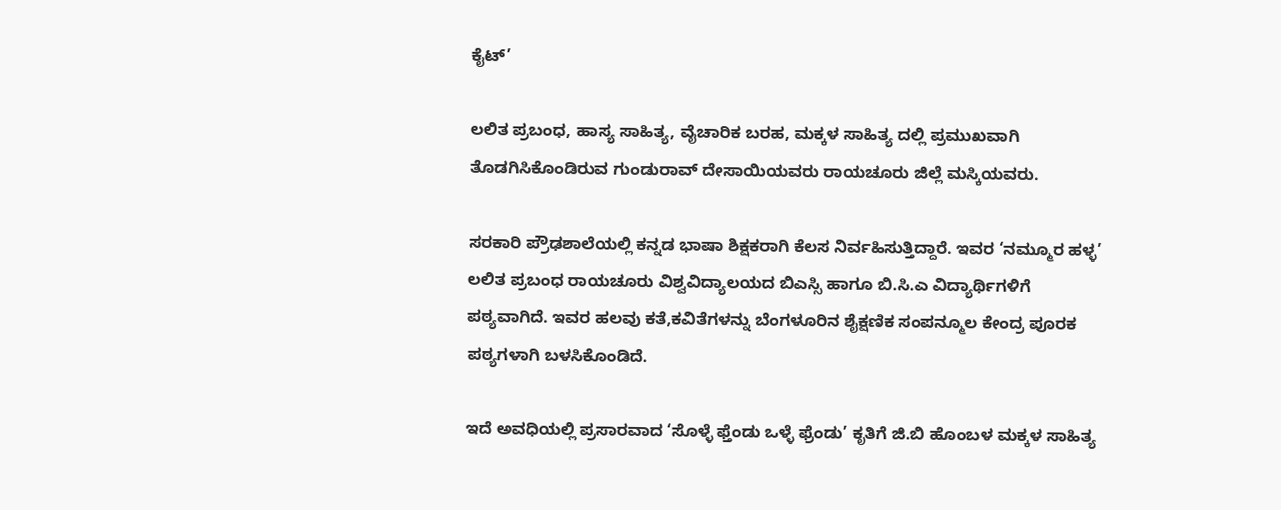ಕೈಟ್’

ಲಲಿತ ಪ್ರಬಂಧ, ಹಾಸ್ಯ ಸಾಹಿತ್ಯ, ವೈಚಾರಿಕ ಬರಹ, ಮಕ್ಕಳ ಸಾಹಿತ್ಯ ದಲ್ಲಿ ಪ್ರಮುಖವಾಗಿ ತೊಡಗಿಸಿಕೊಂಡಿರುವ ಗುಂಡುರಾವ್ ದೇಸಾಯಿಯವರು ರಾಯಚೂರು ಜಿಲ್ಲೆ ಮಸ್ಕಿಯವರು.

ಸರಕಾರಿ ಪ್ರೌಢಶಾಲೆಯಲ್ಲಿ ಕನ್ನಡ ಭಾಷಾ ಶಿಕ್ಷಕರಾಗಿ ಕೆಲಸ ನಿರ್ವಹಿಸುತ್ತಿದ್ದಾರೆ. ಇವರ ‘ನಮ್ಮೂರ ಹಳ್ಳ’ ಲಲಿತ ಪ್ರಬಂಧ ರಾಯಚೂರು ವಿಶ್ವವಿದ್ಯಾಲಯದ ಬಿಎಸ್ಸಿ ಹಾಗೂ ಬಿ.ಸಿ.ಎ ವಿದ್ಯಾರ್ಥಿಗಳಿಗೆ ಪಠ್ಯವಾಗಿದೆ. ಇವರ ಹಲವು ಕತೆ,ಕವಿತೆಗಳನ್ನು ಬೆಂಗಳೂರಿನ ಶೈಕ್ಷಣಿಕ ಸಂಪನ್ಮೂಲ ಕೇಂದ್ರ ಪೂರಕ ಪಠ್ಯಗಳಾಗಿ ಬಳಸಿಕೊಂಡಿದೆ.

ಇದೆ ಅವಧಿಯಲ್ಲಿ ಪ್ರಸಾರವಾದ ‘ಸೊಳ್ಳೆ ಫ್ತೆಂಡು ಒಳ್ಳೆ ಫ್ರೆಂಡು’ ಕೃತಿಗೆ ಜಿ.ಬಿ ಹೊಂಬಳ ಮಕ್ಕಳ ಸಾಹಿತ್ಯ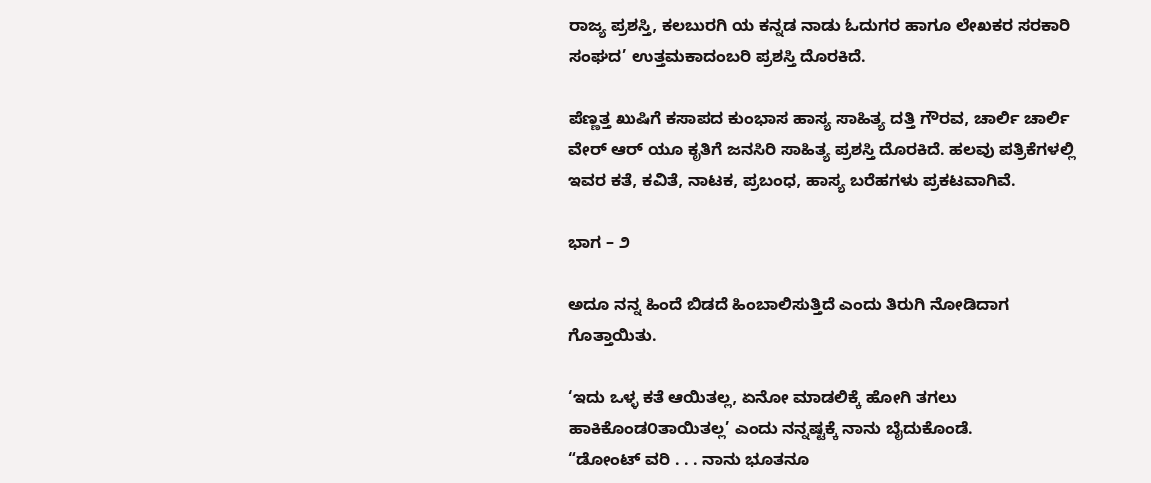ರಾಜ್ಯ ಪ್ರಶಸ್ತಿ, ಕಲಬುರಗಿ ಯ ಕನ್ನಡ ನಾಡು ಓದುಗರ ಹಾಗೂ ಲೇಖಕರ ಸರಕಾರಿ ಸಂಘದ‌’ ಉತ್ತಮ‌ಕಾದಂಬರಿ ಪ್ರಶಸ್ತಿ ದೊರಕಿದೆ.

ಪೆಣ್ಣತ್ತ ಖುಷಿಗೆ ಕಸಾಪದ ಕುಂಭಾಸ ಹಾಸ್ಯ ಸಾಹಿತ್ಯ ದತ್ತಿ ಗೌರವ, ಚಾರ್ಲಿ ಚಾರ್ಲಿ ವೇರ್ ಆರ್ ಯೂ ಕೃತಿಗೆ ಜನಸಿರಿ ಸಾಹಿತ್ಯ ಪ್ರಶಸ್ತಿ ದೊರಕಿದೆ. ಹಲವು ಪತ್ರಿಕೆಗಳಲ್ಲಿ ಇವರ ಕತೆ, ಕವಿತೆ, ನಾಟಕ, ಪ್ರಬಂಧ, ಹಾಸ್ಯ ಬರೆಹಗಳು ಪ್ರಕಟವಾಗಿವೆ.

ಭಾಗ – ೨

ಅದೂ ನನ್ನ ಹಿಂದೆ ಬಿಡದೆ ಹಿಂಬಾಲಿಸುತ್ತಿದೆ ಎಂದು ತಿರುಗಿ ನೋಡಿದಾಗ ಗೊತ್ತಾಯಿತು.

‘ಇದು ಒಳ್ಳ ಕತೆ ಆಯಿತಲ್ಲ, ಏನೋ ಮಾಡಲಿಕ್ಕೆ ಹೋಗಿ ತಗಲು ಹಾಕಿಕೊಂಡ೦ತಾಯಿತಲ್ಲ’ ಎಂದು ನನ್ನಷ್ಟಕ್ಕೆ ನಾನು ಬೈದುಕೊಂಡೆ.
“ಡೋಂಟ್ ವರಿ . . . ನಾನು ಭೂತನೂ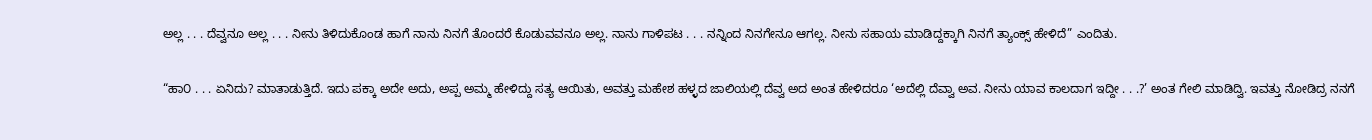ಅಲ್ಲ . . . ದೆವ್ವನೂ ಅಲ್ಲ . . . ನೀನು ತಿಳಿದುಕೊಂಡ ಹಾಗೆ ನಾನು ನಿನಗೆ ತೊಂದರೆ ಕೊಡುವವನೂ ಅಲ್ಲ. ನಾನು ಗಾಳಿಪಟ . . . ನನ್ನಿಂದ ನಿನಗೇನೂ ಆಗಲ್ಲ. ನೀನು ಸಹಾಯ ಮಾಡಿದ್ದಕ್ಕಾಗಿ ನಿನಗೆ ತ್ಯಾಂಕ್ಸ್ ಹೇಳಿದೆ” ಎಂದಿತು.

“ಹಾ೦ . . . ಏನಿದು? ಮಾತಾಡುತ್ತಿದೆ. ಇದು ಪಕ್ಕಾ ಅದೇ ಅದು, ಅಪ್ಪ ಅಮ್ಮ ಹೇಳಿದ್ದು ಸತ್ಯ ಆಯಿತು, ಅವತ್ತು ಮಹೇಶ ಹಳ್ಳದ ಜಾಲಿಯಲ್ಲಿ ದೆವ್ವ ಅದ ಅಂತ ಹೇಳಿದರೂ ‘ಅದೆಲ್ಲಿ ದೆವ್ವಾ ಅವ. ನೀನು ಯಾವ ಕಾಲದಾಗ ಇದ್ದೀ . . .?’ ಅಂತ ಗೇಲಿ ಮಾಡಿದ್ವಿ. ಇವತ್ತು ನೋಡಿದ್ರ ನನಗೆ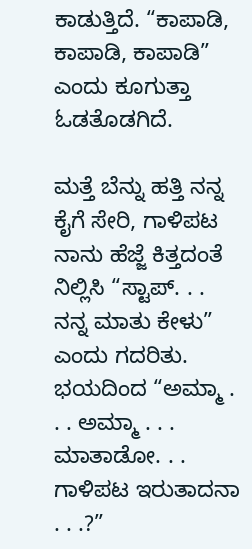ಕಾಡುತ್ತಿದೆ. “ಕಾಪಾಡಿ, ಕಾಪಾಡಿ, ಕಾಪಾಡಿ” ಎಂದು ಕೂಗುತ್ತಾ ಓಡತೊಡಗಿದೆ.

ಮತ್ತೆ ಬೆನ್ನು ಹತ್ತಿ ನನ್ನ ಕೈಗೆ ಸೇರಿ, ಗಾಳಿಪಟ ನಾನು ಹೆಜ್ಜೆ ಕಿತ್ತದಂತೆ ನಿಲ್ಲಿಸಿ “ಸ್ಟಾಪ್. . . ನನ್ನ ಮಾತು ಕೇಳು” ಎಂದು ಗದರಿತು.
ಭಯದಿಂದ “ಅಮ್ಮಾ . . . ಅಮ್ಮಾ . . . ಮಾತಾಡೋ. . . ಗಾಳಿಪಟ ಇರುತಾದನಾ . . .?”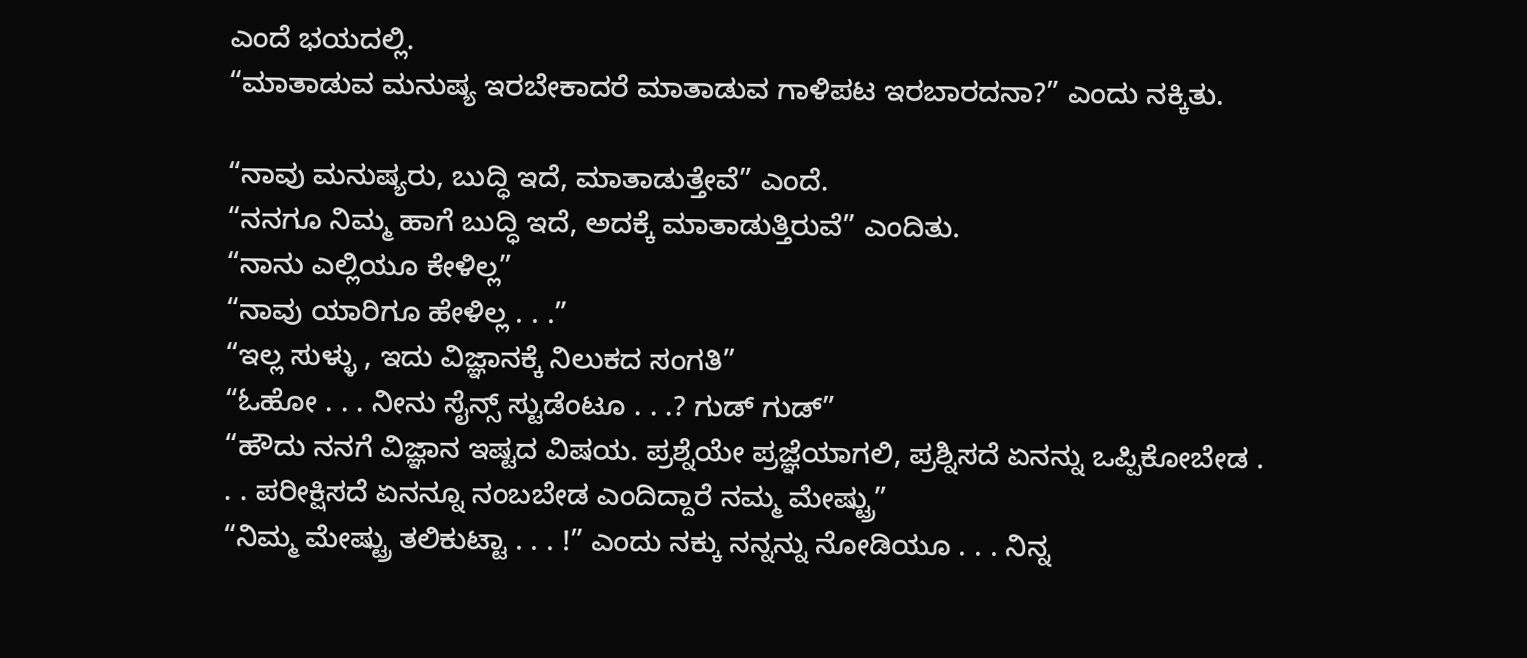ಎಂದೆ ಭಯದಲ್ಲಿ.
“ಮಾತಾಡುವ ಮನುಷ್ಯ ಇರಬೇಕಾದರೆ ಮಾತಾಡುವ ಗಾಳಿಪಟ ಇರಬಾರದನಾ?” ಎಂದು ನಕ್ಕಿತು.

“ನಾವು ಮನುಷ್ಯರು, ಬುದ್ಧಿ ಇದೆ, ಮಾತಾಡುತ್ತೇವೆ” ಎಂದೆ.
“ನನಗೂ ನಿಮ್ಮ ಹಾಗೆ ಬುದ್ಧಿ ಇದೆ, ಅದಕ್ಕೆ ಮಾತಾಡುತ್ತಿರುವೆ” ಎಂದಿತು.
“ನಾನು ಎಲ್ಲಿಯೂ ಕೇಳಿಲ್ಲ”
“ನಾವು ಯಾರಿಗೂ ಹೇಳಿಲ್ಲ . . .”
“ಇಲ್ಲ ಸುಳ್ಳು , ಇದು ವಿಜ್ಞಾನಕ್ಕೆ ನಿಲುಕದ ಸಂಗತಿ”
“ಓಹೋ . . . ನೀನು ಸೈನ್ಸ್ ಸ್ಟುಡೆಂಟೂ . . .? ಗುಡ್ ಗುಡ್”
“ಹೌದು ನನಗೆ ವಿಜ್ಞಾನ ಇಷ್ಟದ ವಿಷಯ. ಪ್ರಶ್ನೆಯೇ ಪ್ರಜ್ಞೆಯಾಗಲಿ, ಪ್ರಶ್ನಿಸದೆ ಏನನ್ನು ಒಪ್ಪಿಕೋಬೇಡ . . . ಪರೀಕ್ಷಿಸದೆ ಏನನ್ನೂ ನಂಬಬೇಡ ಎಂದಿದ್ದಾರೆ ನಮ್ಮ ಮೇಷ್ಟ್ರು”
“ನಿಮ್ಮ ಮೇಷ್ಟ್ರು ತಲಿಕುಟ್ಟಾ . . . !” ಎಂದು ನಕ್ಕು ನನ್ನನ್ನು ನೋಡಿಯೂ . . . ನಿನ್ನ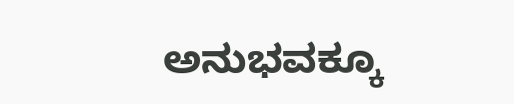ಅನುಭವಕ್ಕೂ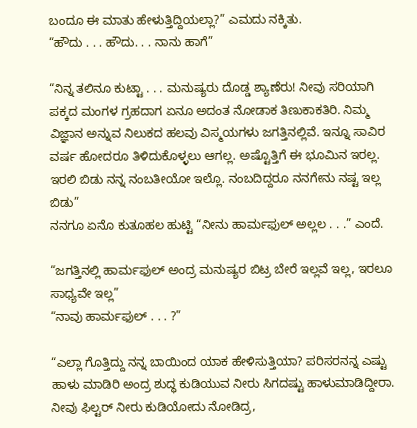ಬಂದೂ ಈ ಮಾತು ಹೇಳುತ್ತಿದ್ದಿಯಲ್ಲಾ?” ಎಮದು ನಕ್ಕಿತು.
“ಹೌದು . . . ಹೌದು. . . ನಾನು ಹಾಗೆ”

“ನಿನ್ನ ತಲಿನೂ ಕುಟ್ಟಾ . . . ಮನುಷ್ಯರು ದೊಡ್ಡ ಶ್ಯಾಣೆರು! ನೀವು ಸರಿಯಾಗಿ ಪಕ್ಕದ ಮಂಗಳ ಗ್ರಹದಾಗ ಏನೂ ಅದಂತ ನೋಡಾಕ ತಿಣುಕಾಕತಿರಿ. ನಿಮ್ಮ ವಿಜ್ಞಾನ ಅನ್ನುವ ನಿಲುಕದ ಹಲವು ವಿಸ್ಮಯಗಳು ಜಗತ್ತಿನಲ್ಲಿವೆ. ಇನ್ನೂ ಸಾವಿರ ವರ್ಷ ಹೋದರೂ ತಿಳಿದುಕೊಳ್ಳಲು ಆಗಲ್ಲ. ಅಷ್ಟೊತ್ತಿಗೆ ಈ ಭೂಮಿನ ಇರಲ್ಲ. ಇರಲಿ ಬಿಡು ನನ್ನ ನಂಬತೀಯೋ ಇಲ್ಲೊ. ನಂಬದಿದ್ದರೂ ನನಗೇನು ನಷ್ಟ ಇಲ್ಲ ಬಿಡು”
ನನಗೂ ಏನೊ ಕುತೂಹಲ ಹುಟ್ಟಿ “ನೀನು ಹಾರ್ಮಫುಲ್ ಅಲ್ಲಲ . . .” ಎಂದೆ.

“ಜಗತ್ತಿನಲ್ಲಿ ಹಾರ್ಮಫುಲ್ ಅಂದ್ರ ಮನುಷ್ಯರ ಬಿಟ್ರ ಬೇರೆ ಇಲ್ಲವೆ ಇಲ್ಲ, ಇರಲೂ ಸಾಧ್ಯವೇ ಇಲ್ಲ”
“ನಾವು ಹಾರ್ಮಫುಲ್ . . . ?”

“ಎಲ್ಲಾ ಗೊತ್ತಿದ್ದು ನನ್ನ ಬಾಯಿಂದ ಯಾಕ ಹೇಳಿಸುತ್ತಿಯಾ? ಪರಿಸರನನ್ನ ಎಷ್ಟು ಹಾಳು ಮಾಡಿರಿ ಅಂದ್ರ ಶುದ್ಧ ಕುಡಿಯುವ ನೀರು ಸಿಗದಷ್ಟು ಹಾಳುಮಾಡಿದ್ದೀರಾ. ನೀವು ಫಿಲ್ಟರ್ ನೀರು ಕುಡಿಯೋದು ನೋಡಿದ್ರ,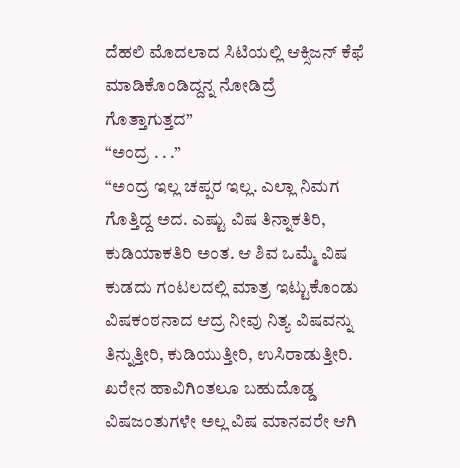ದೆಹಲಿ ಮೊದಲಾದ ಸಿಟಿಯಲ್ಲಿ ಆಕ್ಸಿಜನ್ ಕೆಫೆ ಮಾಡಿಕೊಂಡಿದ್ದನ್ನ ನೋಡಿದ್ರೆ ಗೊತ್ತಾಗುತ್ತದ”
“ಅಂದ್ರ . . .”
“ಅಂದ್ರ ಇಲ್ಲ ಚಪ್ಪರ ಇಲ್ಲ. ಎಲ್ಲಾ ನಿಮಗ ಗೊತ್ತಿದ್ದ ಅದ. ಎಷ್ಟು ವಿಷ ತಿನ್ನಾಕತಿರಿ, ಕುಡಿಯಾಕತಿರಿ ಅಂತ. ಆ ಶಿವ ಒಮ್ಮೆ ವಿಷ ಕುಡದು ಗಂಟಲದಲ್ಲಿ ಮಾತ್ರ ಇಟ್ಟುಕೊಂಡು ವಿಷಕಂಠನಾದ ಆದ್ರ ನೀವು ನಿತ್ಯ ವಿಷವನ್ನು ತಿನ್ನುತ್ತೀರಿ, ಕುಡಿಯುತ್ತೀರಿ, ಉಸಿರಾಡುತ್ತೀರಿ. ಖರೇನ ಹಾವಿಗಿಂತಲೂ ಬಹುದೊಡ್ಡ ವಿಷಜಂತುಗಳೇ ಅಲ್ಲ ವಿಷ ಮಾನವರೇ ಆಗಿ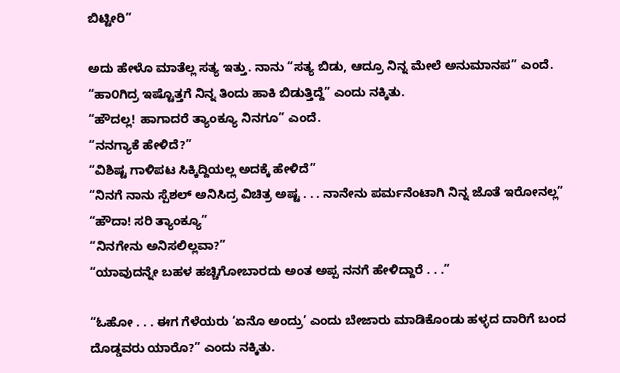ಬಿಟ್ಟೀರಿ”

ಅದು ಹೇಳೊ ಮಾತೆಲ್ಲ ಸತ್ಯ ಇತ್ತು. ನಾನು “ಸತ್ಯ ಬಿಡು, ಆದ್ರೂ ನಿನ್ನ ಮೇಲೆ ಅನುಮಾನಪ” ಎಂದೆ.
“ಹಾ೦ಗಿದ್ರ ಇಷ್ಟೊತ್ತಗೆ ನಿನ್ನ ತಿಂದು ಹಾಕಿ ಬಿಡುತ್ತಿದ್ದೆ” ಎಂದು ನಕ್ಕಿತು.
“ಹೌದಲ್ಲ! ಹಾಗಾದರೆ ತ್ಯಾಂಕ್ಯೂ ನಿನಗೂ” ಎಂದೆ.
“ನನಗ್ಯಾಕೆ ಹೇಳಿದೆ?”
“ವಿಶಿಷ್ಟ ಗಾಳಿಪಟ ಸಿಕ್ಕಿದ್ದಿಯಲ್ಲ ಅದಕ್ಕೆ ಹೇಳಿದೆ”
“ನಿನಗೆ ನಾನು ಸ್ಪೆಶಲ್ ಅನಿಸಿದ್ರ ವಿಚಿತ್ರ ಅಷ್ಟ . . . ನಾನೇನು ಪರ್ಮನೆಂಟಾಗಿ ನಿನ್ನ ಜೊತೆ ಇರೋನಲ್ಲ”
“ಹೌದಾ! ಸರಿ ತ್ಯಾಂಕ್ಯೂ”
“ನಿನಗೇನು ಅನಿಸಲಿಲ್ಲವಾ?”
“ಯಾವುದನ್ನೇ ಬಹಳ ಹಚ್ಚಿಗೋಬಾರದು ಅಂತ ಅಪ್ಪ ನನಗೆ ಹೇಳಿದ್ದಾರೆ . . .”

“ಓಹೋ . . . ಈಗ ಗೆಳೆಯರು ‘ಏನೊ ಅಂದ್ರು’ ಎಂದು ಬೇಜಾರು ಮಾಡಿಕೊಂಡು ಹಳ್ಳದ ದಾರಿಗೆ ಬಂದ ದೊಡ್ಡವರು ಯಾರೊ?” ಎಂದು ನಕ್ಕಿತು.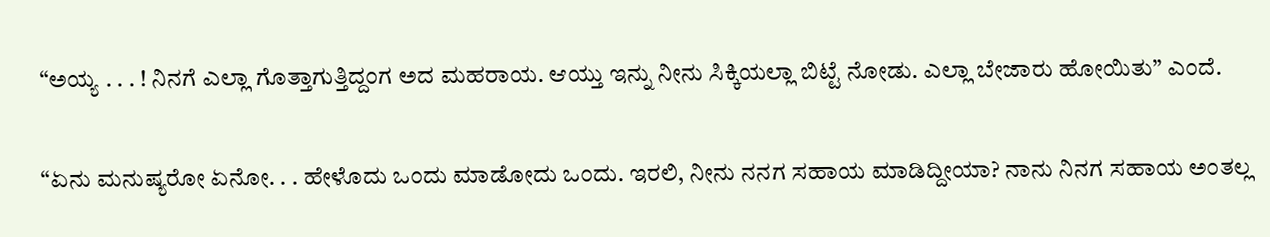“ಅಯ್ಯ . . . ! ನಿನಗೆ ಎಲ್ಲಾ ಗೊತ್ತಾಗುತ್ತಿದ್ದಂಗ ಅದ ಮಹರಾಯ. ಆಯ್ತು ಇನ್ನು ನೀನು ಸಿಕ್ಕಿಯಲ್ಲಾ ಬಿಟ್ಟೆ ನೋಡು. ಎಲ್ಲಾ ಬೇಜಾರು ಹೋಯಿತು” ಎಂದೆ.

“ಏನು ಮನುಷ್ಯರೋ ಏನೋ. . . ಹೇಳೊದು ಒಂದು ಮಾಡೋದು ಒಂದು. ಇರಲಿ, ನೀನು ನನಗ ಸಹಾಯ ಮಾಡಿದ್ದೀಯಾ? ನಾನು ನಿನಗ ಸಹಾಯ ಅಂತಲ್ಲ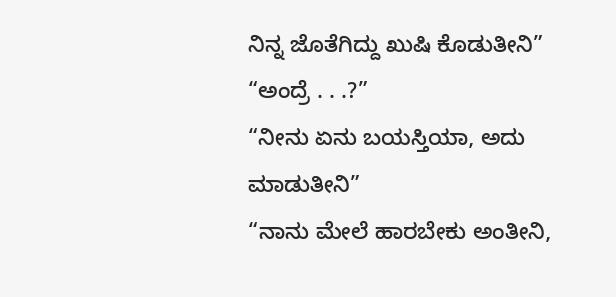ನಿನ್ನ ಜೊತೆಗಿದ್ದು ಖುಷಿ ಕೊಡುತೀನಿ”
“ಅಂದ್ರೆ . . .?”
“ನೀನು ಏನು ಬಯಸ್ತಿಯಾ, ಅದು ಮಾಡುತೀನಿ”
“ನಾನು ಮೇಲೆ ಹಾರಬೇಕು ಅಂತೀನಿ,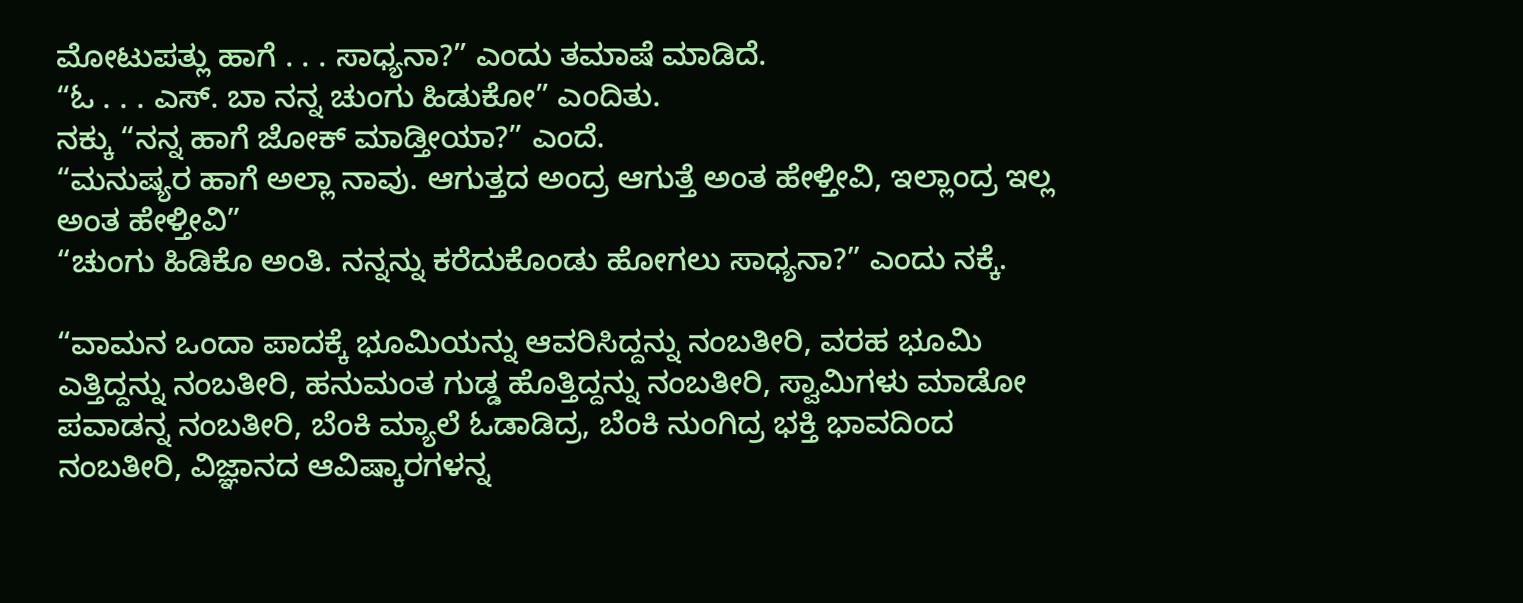ಮೋಟುಪತ್ಲು ಹಾಗೆ . . . ಸಾಧ್ಯನಾ?” ಎಂದು ತಮಾಷೆ ಮಾಡಿದೆ.
“ಓ . . . ಎಸ್. ಬಾ ನನ್ನ ಚುಂಗು ಹಿಡುಕೋ” ಎಂದಿತು.
ನಕ್ಕು “ನನ್ನ ಹಾಗೆ ಜೋಕ್ ಮಾಡ್ತೀಯಾ?” ಎಂದೆ.
“ಮನುಷ್ಯರ ಹಾಗೆ ಅಲ್ಲಾ ನಾವು. ಆಗುತ್ತದ ಅಂದ್ರ ಆಗುತ್ತೆ ಅಂತ ಹೇಳ್ತೀವಿ, ಇಲ್ಲಾಂದ್ರ ಇಲ್ಲ ಅಂತ ಹೇಳ್ತೀವಿ”
“ಚುಂಗು ಹಿಡಿಕೊ ಅಂತಿ. ನನ್ನನ್ನು ಕರೆದುಕೊಂಡು ಹೋಗಲು ಸಾಧ್ಯನಾ?” ಎಂದು ನಕ್ಕೆ.

“ವಾಮನ ಒಂದಾ ಪಾದಕ್ಕೆ ಭೂಮಿಯನ್ನು ಆವರಿಸಿದ್ದನ್ನು ನಂಬತೀರಿ, ವರಹ ಭೂಮಿ ಎತ್ತಿದ್ದನ್ನು ನಂಬತೀರಿ, ಹನುಮಂತ ಗುಡ್ಡ ಹೊತ್ತಿದ್ದನ್ನು ನಂಬತೀರಿ, ಸ್ವಾಮಿಗಳು ಮಾಡೋ ಪವಾಡನ್ನ ನಂಬತೀರಿ, ಬೆಂಕಿ ಮ್ಯಾಲೆ ಓಡಾಡಿದ್ರ, ಬೆಂಕಿ ನುಂಗಿದ್ರ ಭಕ್ತಿ ಭಾವದಿಂದ ನಂಬತೀರಿ, ವಿಜ್ಞಾನದ ಆವಿಷ್ಕಾರಗಳನ್ನ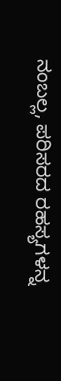ನಂಬಲ್ಲ, ಪರಿಸರದ ರಹಸ್ಯಗಳನ್ನ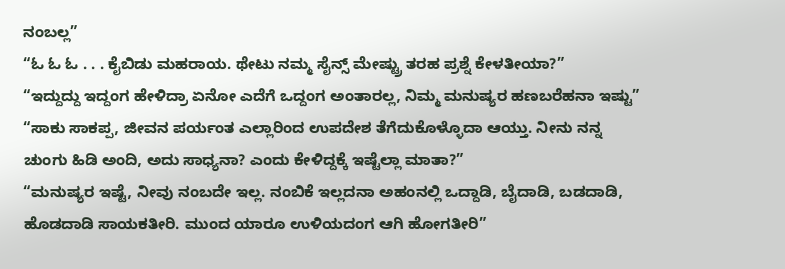ನಂಬಲ್ಲ”
“ಓ ಓ ಓ . . . ಕೈಬಿಡು ಮಹರಾಯ. ಥೇಟು ನಮ್ಮ ಸೈನ್ಸ್ ಮೇಷ್ಟ್ರು ತರಹ ಪ್ರಶ್ನೆ ಕೇಳತೀಯಾ?”
“ಇದ್ದುದ್ದು ಇದ್ದಂಗ ಹೇಳಿದ್ರಾ ಏನೋ ಎದೆಗೆ ಒದ್ದಂಗ ಅಂತಾರಲ್ಲ, ನಿಮ್ಮ ಮನುಷ್ಯರ ಹಣಬರೆಹನಾ ಇಷ್ಟು”
“ಸಾಕು ಸಾಕಪ್ಪ, ಜೀವನ ಪರ್ಯಂತ ಎಲ್ಲಾರಿಂದ ಉಪದೇಶ ತೆಗೆದುಕೊಳ್ಳೊದಾ ಆಯ್ತು. ನೀನು ನನ್ನ ಚುಂಗು ಹಿಡಿ ಅಂದಿ, ಅದು ಸಾಧ್ಯನಾ? ಎಂದು ಕೇಳಿದ್ದಕ್ಕೆ ಇಷ್ಟೆಲ್ಲಾ ಮಾತಾ?”
“ಮನುಷ್ಯರ ಇಷ್ಟೆ, ನೀವು ನಂಬದೇ ಇಲ್ಲ. ನಂಬಿಕೆ ಇಲ್ಲದನಾ ಅಹಂನಲ್ಲಿ ಒದ್ದಾಡಿ, ಬೈದಾಡಿ, ಬಡದಾಡಿ, ಹೊಡದಾಡಿ ಸಾಯಕತೀರಿ. ಮುಂದ ಯಾರೂ ಉಳಿಯದಂಗ ಆಗಿ ಹೋಗತೀರಿ”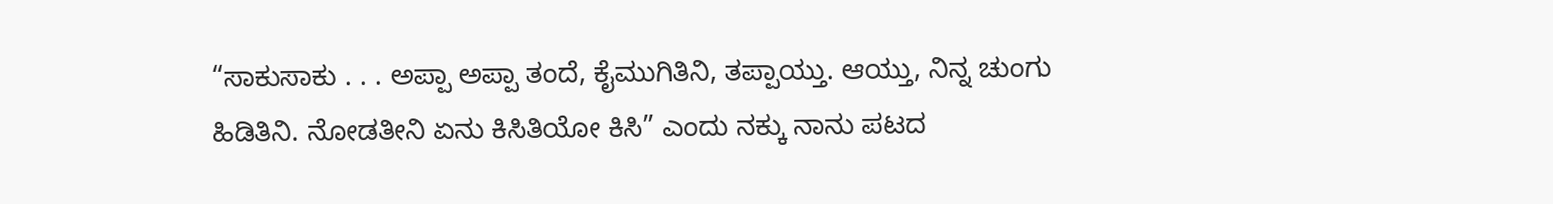“ಸಾಕುಸಾಕು . . . ಅಪ್ಪಾ ಅಪ್ಪಾ ತಂದೆ, ಕೈಮುಗಿತಿನಿ, ತಪ್ಪಾಯ್ತು. ಆಯ್ತು, ನಿನ್ನ ಚುಂಗು ಹಿಡಿತಿನಿ. ನೋಡತೀನಿ ಏನು ಕಿಸಿತಿಯೋ ಕಿಸಿ” ಎಂದು ನಕ್ಕು ನಾನು ಪಟದ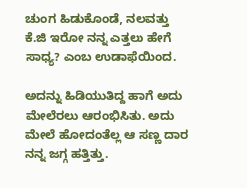ಚುಂಗ ಹಿಡುಕೊಂಡೆ, ನಲವತ್ತು ಕೆ.ಜಿ ಇರೋ ನನ್ನ ಎತ್ತಲು ಹೇಗೆ ಸಾಧ್ಯ? ಎಂಬ ಉಡಾಫೆಯಿಂದ.

ಅದನ್ನು ಹಿಡಿಯುತಿದ್ದ ಹಾಗೆ ಅದು ಮೇಲೆರಲು ಆರಂಭಿಸಿತು. ಅದು ಮೇಲೆ ಹೋದಂತೆಲ್ಲ ಆ ಸಣ್ಣ ದಾರ ನನ್ನ ಜಗ್ಗ ಹತ್ತಿತ್ತು.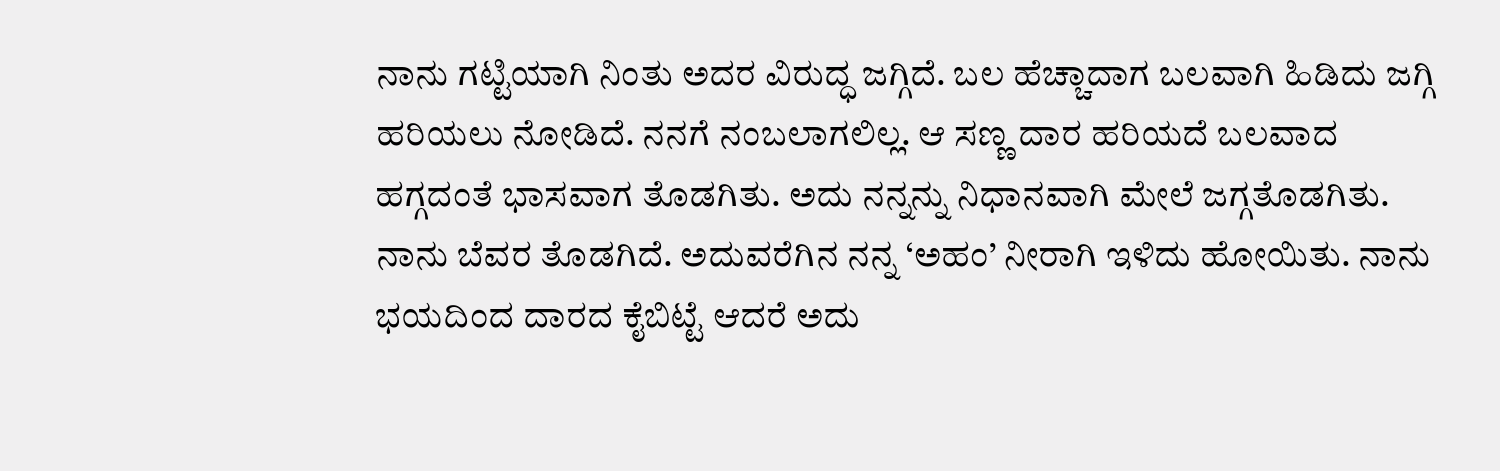ನಾನು ಗಟ್ಟಿಯಾಗಿ ನಿಂತು ಅದರ ವಿರುದ್ಧ ಜಗ್ಗಿದೆ. ಬಲ ಹೆಚ್ಚಾದಾಗ ಬಲವಾಗಿ ಹಿಡಿದು ಜಗ್ಗಿ ಹರಿಯಲು ನೋಡಿದೆ. ನನಗೆ ನಂಬಲಾಗಲಿಲ್ಲ. ಆ ಸಣ್ಣ ದಾರ ಹರಿಯದೆ ಬಲವಾದ ಹಗ್ಗದಂತೆ ಭಾಸವಾಗ ತೊಡಗಿತು. ಅದು ನನ್ನನ್ನು ನಿಧಾನವಾಗಿ ಮೇಲೆ ಜಗ್ಗತೊಡಗಿತು. ನಾನು ಬೆವರ ತೊಡಗಿದೆ. ಅದುವರೆಗಿನ ನನ್ನ ‘ಅಹಂ’ ನೀರಾಗಿ ಇಳಿದು ಹೋಯಿತು. ನಾನು ಭಯದಿಂದ ದಾರದ ಕೈಬಿಟ್ಟೆ ಆದರೆ ಅದು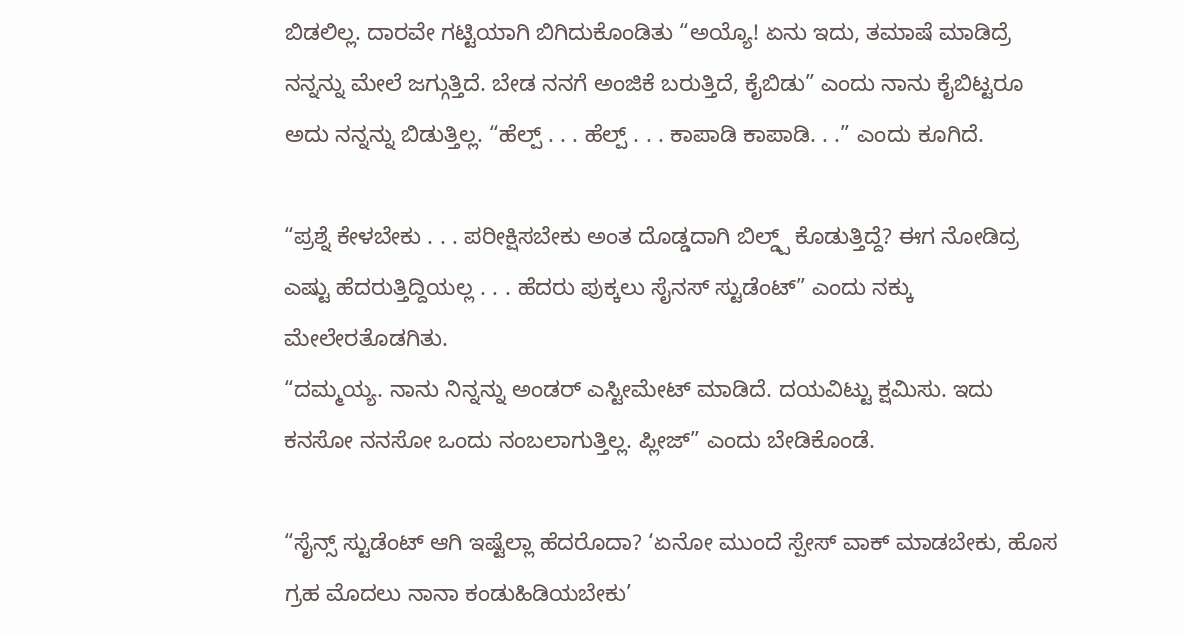ಬಿಡಲಿಲ್ಲ. ದಾರವೇ ಗಟ್ಟಿಯಾಗಿ ಬಿಗಿದುಕೊಂಡಿತು “ಅಯ್ಯೊ! ಏನು ಇದು, ತಮಾಷೆ ಮಾಡಿದ್ರೆ ನನ್ನನ್ನು ಮೇಲೆ ಜಗ್ಗುತ್ತಿದೆ. ಬೇಡ ನನಗೆ ಅಂಜಿಕೆ ಬರುತ್ತಿದೆ, ಕೈಬಿಡು” ಎಂದು ನಾನು ಕೈಬಿಟ್ಟರೂ ಅದು ನನ್ನನ್ನು ಬಿಡುತ್ತಿಲ್ಲ. “ಹೆಲ್ಪ್ . . . ಹೆಲ್ಪ್ . . . ಕಾಪಾಡಿ ಕಾಪಾಡಿ. . .” ಎಂದು ಕೂಗಿದೆ.

“ಪ್ರಶ್ನೆ ಕೇಳಬೇಕು . . . ಪರೀಕ್ಷಿಸಬೇಕು ಅಂತ ದೊಡ್ಡದಾಗಿ ಬಿಲ್ಡ್ಪ್ ಕೊಡುತ್ತಿದ್ದೆ? ಈಗ ನೋಡಿದ್ರ ಎಷ್ಟು ಹೆದರುತ್ತಿದ್ದಿಯಲ್ಲ . . . ಹೆದರು ಪುಕ್ಕಲು ಸೈನಸ್ ಸ್ಟುಡೆಂಟ್” ಎಂದು ನಕ್ಕು ಮೇಲೇರತೊಡಗಿತು.
“ದಮ್ಮಯ್ಯ. ನಾನು ನಿನ್ನನ್ನು ಅಂಡರ್ ಎಸ್ಟೀಮೇಟ್ ಮಾಡಿದೆ. ದಯವಿಟ್ಟು ಕ್ಷಮಿಸು. ಇದು ಕನಸೋ ನನಸೋ ಒಂದು ನಂಬಲಾಗುತ್ತಿಲ್ಲ. ಪ್ಲೀಜ್” ಎಂದು ಬೇಡಿಕೊಂಡೆ.

“ಸೈನ್ಸ್ ಸ್ಟುಡೆಂಟ್ ಆಗಿ ಇಷ್ಟೆಲ್ಲಾ ಹೆದರೊದಾ? ‘ಏನೋ ಮುಂದೆ ಸ್ಪೇಸ್ ವಾಕ್ ಮಾಡಬೇಕು, ಹೊಸ ಗ್ರಹ ಮೊದಲು ನಾನಾ ಕಂಡುಹಿಡಿಯಬೇಕು’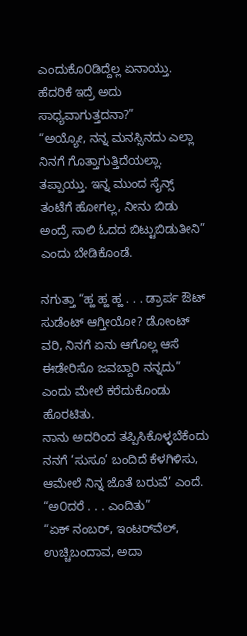ಎಂದುಕೊ೦ಡಿದ್ದೆಲ್ಲ ಏನಾಯ್ತು. ಹೆದರಿಕೆ ಇದ್ರೆ ಅದು ಸಾಧ್ಯವಾಗುತ್ತದನಾ?”
“ಅಯ್ಯೋ, ನನ್ನ ಮನಸ್ಸಿನದು ಎಲ್ಲಾ ನಿನಗೆ ಗೊತ್ತಾಗುತ್ತಿದೆಯಲ್ಲಾ. ತಪ್ಪಾಯ್ತು. ಇನ್ನ ಮುಂದ ಸೈನ್ಸ್ ತಂಟೆಗೆ ಹೋಗಲ್ಲ, ನೀನು ಬಿಡು ಅಂದ್ರೆ ಸಾಲಿ ಓದದ ಬಿಟ್ಟುಬಿಡುತೀನಿ” ಎಂದು ಬೇಡಿಕೊಂಡೆ.

ನಗುತ್ತಾ “ಹ್ಹ ಹ್ಹ ಹ್ಹ . . . ಡ್ರಾರ್ಪ ಔಟ್ ಸುಡೆಂಟ್ ಆಗ್ತೀಯೋ? ಡೋಂಟ್ ವರಿ, ನಿನಗೆ ಏನು ಆಗೊಲ್ಲ ಆಸೆ ಈಡೇರಿಸೊ ಜವಬ್ದಾರಿ ನನ್ನದು” ಎಂದು ಮೇಲೆ ಕರೆದುಕೊಂಡು ಹೊರಟಿತು.
ನಾನು ಅದರಿಂದ ತಪ್ಪಿಸಿಕೊಳ್ಳಬೆಕೆಂದು ನನಗೆ ‘ಸುಸೂ’ ಬಂದಿದೆ ಕೆಳಗಿಳಿಸು, ಆಮೇಲೆ ನಿನ್ನ ಜೊತೆ ಬರುವೆ’ ಎಂದೆ.
“ಅ೦ದರೆ . . . ಎಂದಿತು”
“ಏಕ್ ನಂಬರ್, ಇಂಟರ್‌ವೆಲ್, ಉಚ್ಚಿಬಂದಾವ, ಅದಾ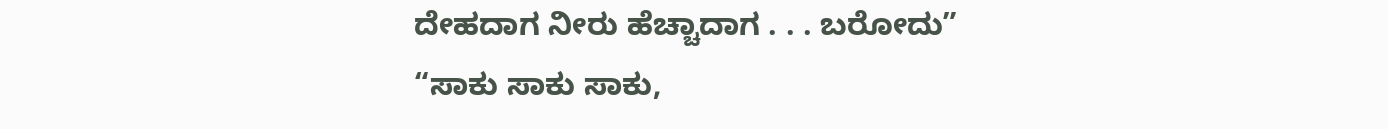ದೇಹದಾಗ ನೀರು ಹೆಚ್ಚಾದಾಗ . . . ಬರೋದು”
“ಸಾಕು ಸಾಕು ಸಾಕು,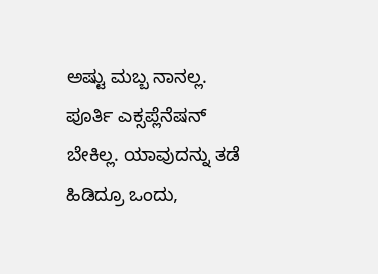ಅಷ್ಟು ಮಬ್ಬ ನಾನಲ್ಲ. ಪೂರ್ತಿ ಎಕ್ಸಪ್ಲೆನೆಷನ್ ಬೇಕಿಲ್ಲ. ಯಾವುದನ್ನು ತಡೆ ಹಿಡಿದ್ರೂ ಒಂದು,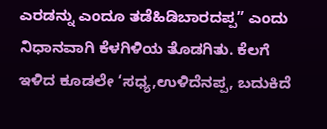ಎರಡನ್ನು ಎಂದೂ ತಡೆಹಿಡಿಬಾರದಪ್ಪ” ಎಂದು ನಿಧಾನವಾಗಿ ಕೆಳಗಿಳಿಯ ತೊಡಗಿತು. ಕೆಲಗೆ ಇಳಿದ ಕೂಡಲೇ ‘ಸಧ್ಯ,ಉಳಿದೆನಪ್ಪ, ಬದುಕಿದೆ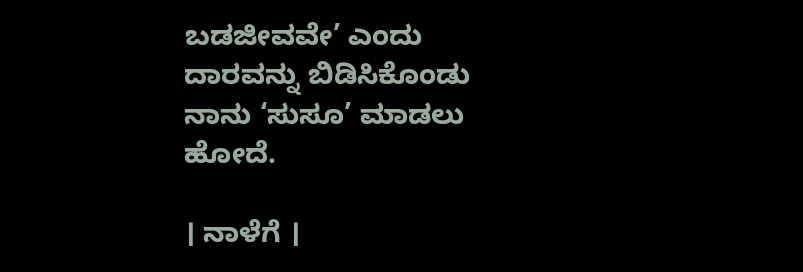ಬಡಜೀವವೇ’ ಎಂದು ದಾರವನ್ನು ಬಿಡಿಸಿಕೊಂಡು ನಾನು ‘ಸುಸೂ’ ಮಾಡಲು ಹೋದೆ.

। ನಾಳೆಗೆ ।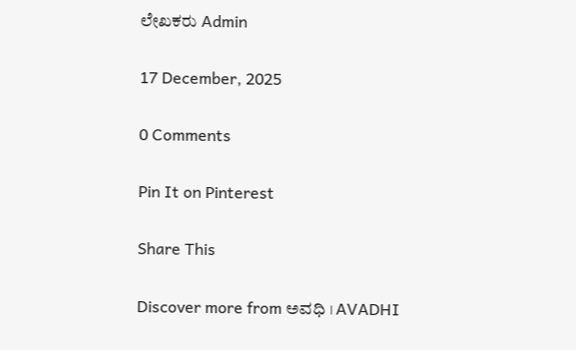ಲೇಖಕರು Admin

17 December, 2025

0 Comments

Pin It on Pinterest

Share This

Discover more from ಅವಧಿ । AVADHI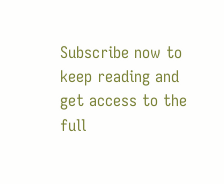Subscribe now to keep reading and get access to the full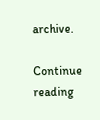archive.

Continue reading